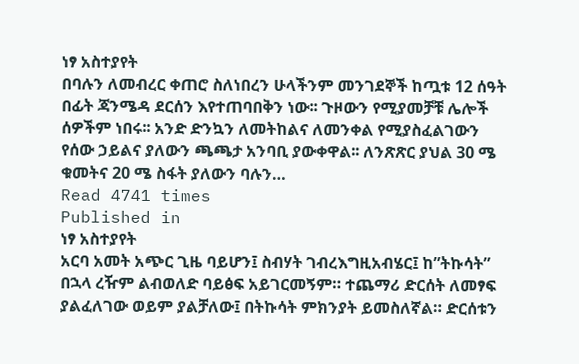ነፃ አስተያየት
በባሉን ለመብረር ቀጠሮ ስለነበረን ሁላችንም መንገደኞች ከጧቱ 12 ሰዓት በፊት ጃንሜዳ ደርሰን እየተጠባበቅን ነው፡፡ ጉዞውን የሚያመቻቹ ሌሎች ሰዎችም ነበሩ፡፡ አንድ ድንኳን ለመትከልና ለመንቀል የሚያስፈልገውን የሰው ኃይልና ያለውን ጫጫታ አንባቢ ያውቀዋል፡፡ ለንጽጽር ያህል 30 ሜ ቁመትና 20 ሜ ስፋት ያለውን ባሉን…
Read 4741 times
Published in
ነፃ አስተያየት
አርባ አመት አጭር ጊዜ ባይሆን፤ ስብሃት ገብረእግዚአብሄር፤ ከ”ትኩሳት” በኋላ ረዥም ልብወለድ ባይፅፍ አይገርመኝም። ተጨማሪ ድርሰት ለመፃፍ ያልፈለገው ወይም ያልቻለው፤ በትኩሳት ምክንያት ይመስለኛል። ድርሰቱን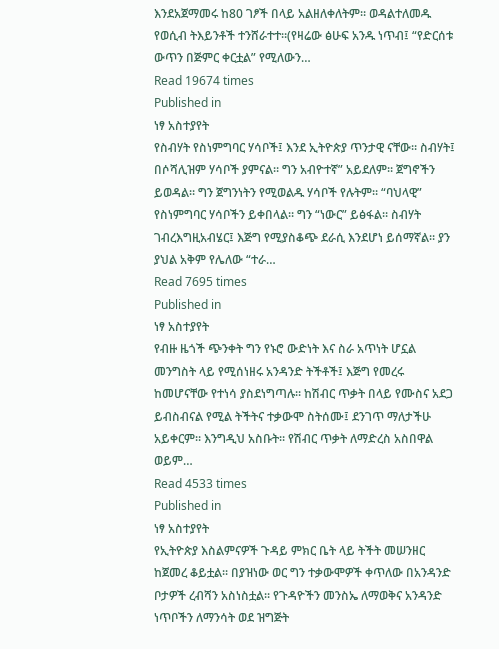እንደአጀማመሩ ከ80 ገፆች በላይ አልዘለቀለትም። ወዳልተለመዱ የወሲብ ትእይንቶች ተንሸራተተ።(የዛሬው ፅሁፍ አንዱ ነጥብ፤ “የድርሰቱ ውጥን በጅምር ቀርቷል” የሚለውን…
Read 19674 times
Published in
ነፃ አስተያየት
የስብሃት የስነምግባር ሃሳቦች፤ እንደ ኢትዮጵያ ጥንታዊ ናቸው። ስብሃት፤ በሶሻሊዝም ሃሳቦች ያምናል። ግን አብዮተኛ” አይደለም። ጀግኖችን ይወዳል። ግን ጀግንነትን የሚወልዱ ሃሳቦች የሉትም። “ባህላዊ” የስነምግባር ሃሳቦችን ይቀበላል። ግን “ነውር” ይፅፋል። ስብሃት ገብረእግዚአብሄር፤ እጅግ የሚያስቆጭ ደራሲ እንደሆነ ይሰማኛል። ያን ያህል አቅም የሌለው “ተራ…
Read 7695 times
Published in
ነፃ አስተያየት
የብዙ ዜጎች ጭንቀት ግን የኑሮ ውድነት እና ስራ አጥነት ሆኗል መንግስት ላይ የሚሰነዘሩ አንዳንድ ትችቶች፤ እጅግ የመረሩ ከመሆናቸው የተነሳ ያስደነግጣሉ። ከሽብር ጥቃት በላይ የሙስና አደጋ ይብስብናል የሚል ትችትና ተቃውሞ ስትሰሙ፤ ደንገጥ ማለታችሁ አይቀርም። እንግዲህ አስቡት። የሽብር ጥቃት ለማድረስ አስበዋል ወይም…
Read 4533 times
Published in
ነፃ አስተያየት
የኢትዮጵያ እስልምናዎች ጉዳይ ምክር ቤት ላይ ትችት መሠንዘር ከጀመረ ቆይቷል፡፡ በያዝነው ወር ግን ተቃውሞዎች ቀጥለው በአንዳንድ ቦታዎች ረብሻን አስነስቷል፡፡ የጉዳዮችን መንስኤ ለማወቅና አንዳንድ ነጥቦችን ለማንሳት ወደ ዝግጅት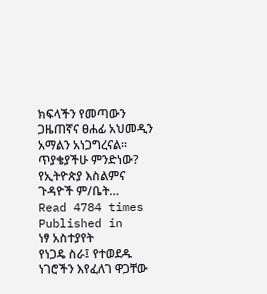ክፍላችን የመጣውን ጋዜጠኛና ፀሐፊ አህመዲን አማልን አነጋግረናል፡፡ ጥያቄያችሁ ምንድነው? የኢትዮጵያ እስልምና ጉዳዮች ም/ቤት…
Read 4784 times
Published in
ነፃ አስተያየት
የነጋዴ ስራ፤ የተወደዱ ነገሮችን እየፈለገ ዋጋቸው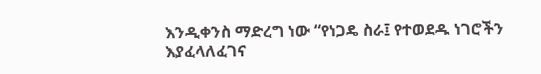እንዲቀንስ ማድረግ ነው “የነጋዴ ስራ፤ የተወደዱ ነገሮችን እያፈላለፈገና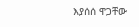እያሰሰ ዋጋቸው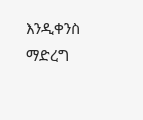እንዲቀንስ ማድረግ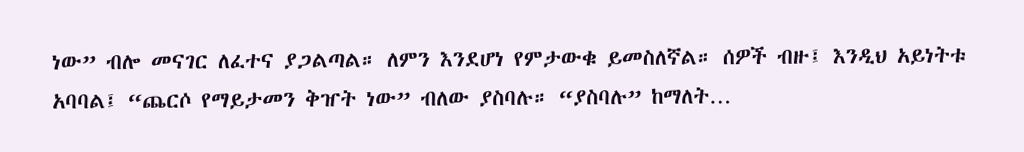ነው” ብሎ መናገር ለፈተና ያጋልጣል። ለምን እንደሆነ የምታውቁ ይመስለኛል። ሰዎች ብዙ፤ እንዲህ አይነትቱ አባባል፤ “ጨርሶ የማይታመን ቅዠት ነው” ብለው ያስባሉ። “ያስባሉ” ከማለት…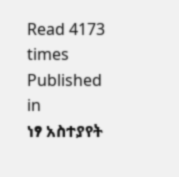Read 4173 times
Published in
ነፃ አስተያየት